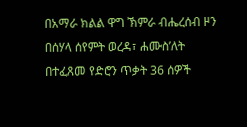በአማራ ክልል ዋግ ኽምራ ብሔረሰብ ዞን በሰሃላ ሰየምት ወረዳ፣ ሐሙስ’ለት በተፈጸመ የድሮን ጥቃት 36 ሰዎች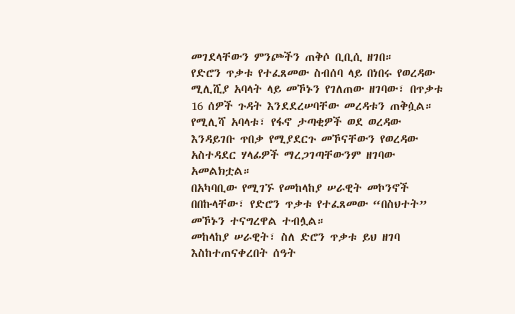መገደላቸውን ምንጮችን ጠቅሶ ቢቢሲ ዘገበ።
የድሮን ጥቃቱ የተፈጸመው ስብሰባ ላይ በነበሩ የወረዳው ሚሊሺያ አባላት ላይ መኾኑን የገለጠው ዘገባው፣ በጥቃቱ 16 ሰዎች ጉዳት እንደደረሠባቸው መረዳቱን ጠቅሷል።
የሚሊሻ አባላቱ፣ የፋኖ ታጣቂዎች ወደ ወረዳው እንዳይገቡ ጥበቃ የሚያደርጉ መኾናቸውን የወረዳው አስተዳደር ሃላፊዎች ማረጋገጣቸውንም ዘገባው አመልክቷል።
በአካባቢው የሚገኙ የመከላከያ ሠራዊት መኮንኖች በበኩላቸው፣ የድሮን ጥቃቱ የተፈጸመው “በስህተት” መኾኑን ተናግረዋል ተብሏል።
መከላከያ ሠራዊት፣ ስለ ድሮን ጥቃቱ ይህ ዘገባ እስከተጠናቀረበት ሰዓት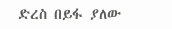ድረስ በይፋ ያለው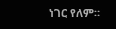ነገር የለም።